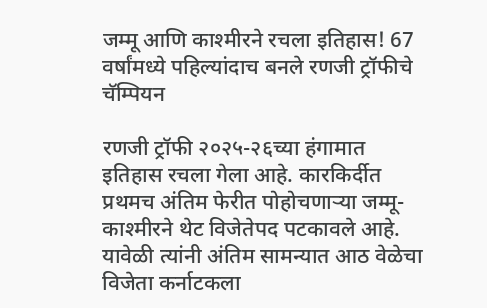जम्मू आणि काश्मीरने रचला इतिहास! 67 वर्षांमध्ये पहिल्यांदाच बनले रणजी ट्रॉफीचे चॅम्पियन

रणजी ट्रॉफी २०२५-२६च्या हंगामात इतिहास रचला गेला आहे. कारकिर्दीत प्रथमच अंतिम फेरीत पोहोचणाऱ्या जम्मू-काश्मीरने थेट विजेतेपद पटकावले आहे. यावेळी त्यांनी अंतिम सामन्यात आठ वेळेचा विजेता कर्नाटकला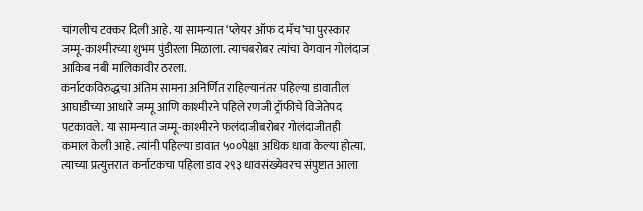चांगलीच टक्कर दिली आहे. या सामन्यात ‘प्लेयर ऑफ द मॅच’चा पुरस्कार जम्मू-काश्मीरच्या शुभम पुंडीरला मिळाला. त्याचबरोबर त्यांचा वेगवान गोलंदाज आकिब नबी मालिकावीर ठरला.
कर्नाटकविरुद्धचा अंतिम सामना अनिर्णित राहिल्यानंतर पहिल्या डावातील आघाडीच्या आधारे जम्मू आणि काश्मीरने पहिले रणजी ट्रॉफीचे विजेतेपद पटकावले. या सामन्यात जम्मू-काश्मीरने फलंदाजीबरोबर गोलंदाजीतही कमाल केली आहे. त्यांनी पहिल्या डावात ५००पेक्षा अधिक धावा केल्या होत्या. त्याच्या प्रत्युत्तरात कर्नाटकचा पहिला डाव २९३ धावसंख्येवरच संपुष्टात आला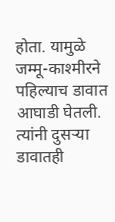होता. यामुळे जम्मू-काश्मीरने पहिल्याच डावात आघाडी घेतली. त्यांनी दुसऱ्या डावातही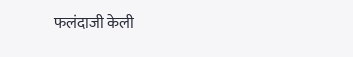फलंदाजी केली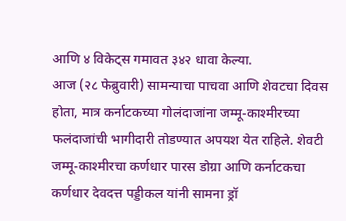आणि ४ विकेट्स गमावत ३४२ धावा केल्या.
आज (२८ फेब्रुवारी) सामन्याचा पाचवा आणि शेवटचा दिवस होता, मात्र कर्नाटकच्या गोलंदाजांना जम्मू-काश्मीरच्या फलंदाजांची भागीदारी तोडण्यात अपयश येत राहिले. शेवटी जम्मू-काश्मीरचा कर्णधार पारस डोग्रा आणि कर्नाटकचा कर्णधार देवदत्त पड्डीकल यांनी सामना ड्रॉ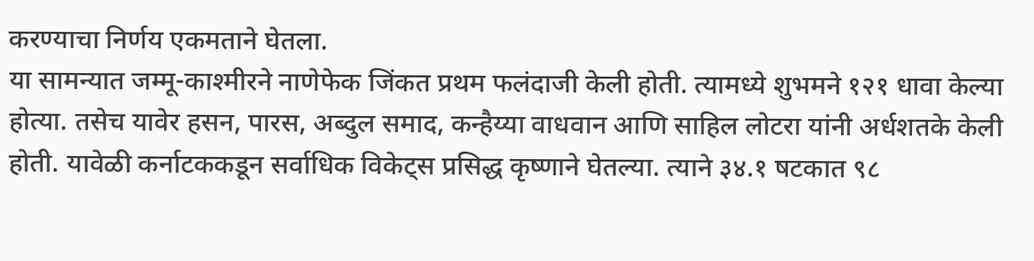करण्याचा निर्णय एकमताने घेतला.
या सामन्यात जम्मू-काश्मीरने नाणेफेक जिंकत प्रथम फलंदाजी केली होती. त्यामध्ये शुभमने १२१ धावा केल्या होत्या. तसेच यावेर हसन, पारस, अब्दुल समाद, कन्हैय्या वाधवान आणि साहिल लोटरा यांनी अर्धशतके केली होती. यावेळी कर्नाटककडून सर्वाधिक विकेट्स प्रसिद्ध कृष्णाने घेतल्या. त्याने ३४.१ षटकात ९८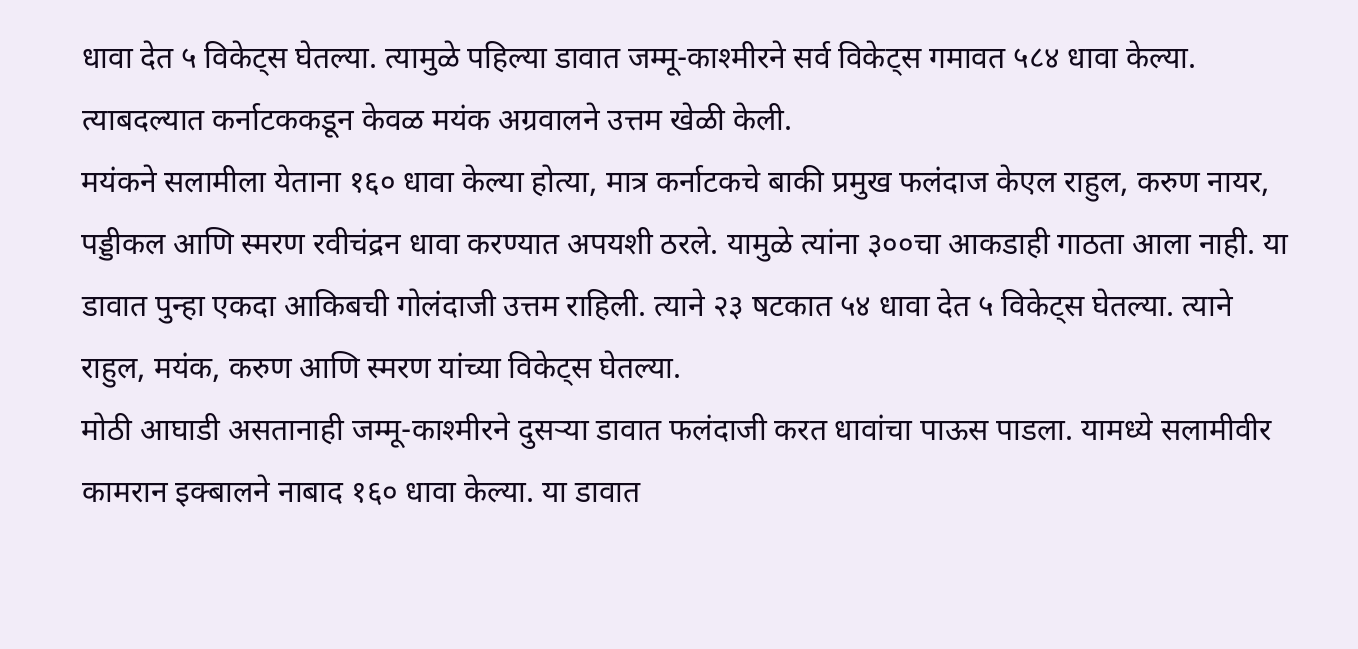धावा देत ५ विकेट्स घेतल्या. त्यामुळे पहिल्या डावात जम्मू-काश्मीरने सर्व विकेट्स गमावत ५८४ धावा केल्या. त्याबदल्यात कर्नाटककडून केवळ मयंक अग्रवालने उत्तम खेळी केली.
मयंकने सलामीला येताना १६० धावा केल्या होत्या, मात्र कर्नाटकचे बाकी प्रमुख फलंदाज केएल राहुल, करुण नायर, पड्डीकल आणि स्मरण रवीचंद्रन धावा करण्यात अपयशी ठरले. यामुळे त्यांना ३००चा आकडाही गाठता आला नाही. या डावात पुन्हा एकदा आकिबची गोलंदाजी उत्तम राहिली. त्याने २३ षटकात ५४ धावा देत ५ विकेट्स घेतल्या. त्याने राहुल, मयंक, करुण आणि स्मरण यांच्या विकेट्स घेतल्या.
मोठी आघाडी असतानाही जम्मू-काश्मीरने दुसऱ्या डावात फलंदाजी करत धावांचा पाऊस पाडला. यामध्ये सलामीवीर कामरान इक्बालने नाबाद १६० धावा केल्या. या डावात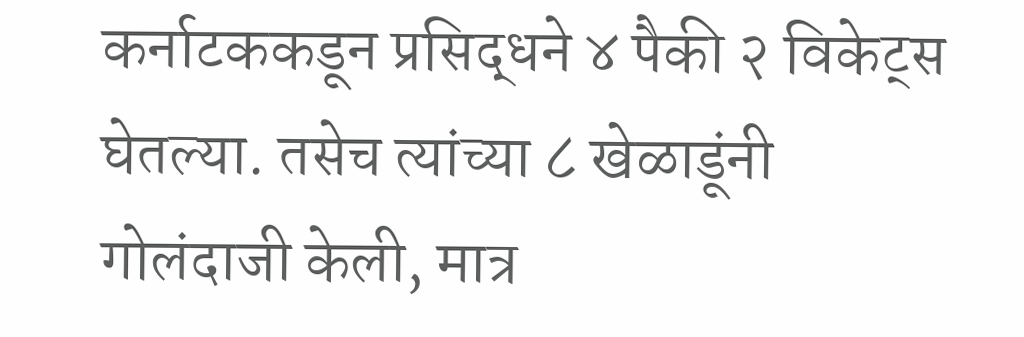कर्नाटककडून प्रसिद्धने ४ पैकी २ विकेट्स घेतल्या. तसेच त्यांच्या ८ खेळाडूंनी गोलंदाजी केली, मात्र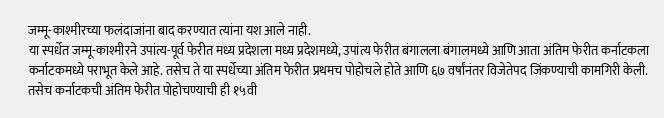जम्मू-काश्मीरच्या फलंदाजांना बाद करण्यात त्यांना यश आले नाही.
या स्पर्धेत जम्मू-काश्मीरने उपांत्य-पूर्व फेरीत मध्य प्रदेशला मध्य प्रदेशमध्ये, उपांत्य फेरीत बंगालला बंगालमध्ये आणि आता अंतिम फेरीत कर्नाटकला कर्नाटकमध्ये पराभूत केले आहे. तसेच ते या स्पर्धेच्या अंतिम फेरीत प्रथमच पोहोचले होते आणि ६७ वर्षांनंतर विजेतेपद जिंकण्याची कामगिरी केली. तसेच कर्नाटकची अंतिम फेरीत पोहोचण्याची ही १५वी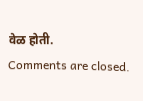वेळ होती.
Comments are closed.